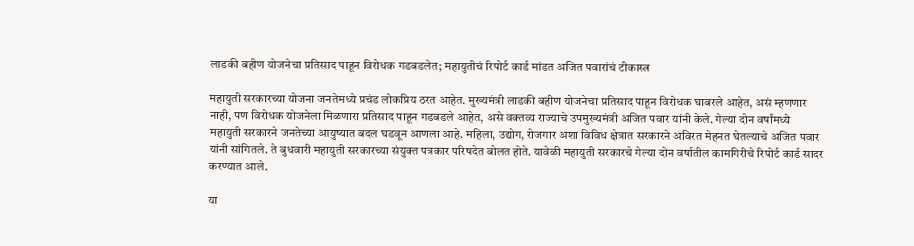लाडकी बहीण योजनेचा प्रतिसाद पाहून विरोधक गडबडलेत; महायुतीचं रिपोर्ट कार्ड मांडत अजित पवारांचं टीकास्त्र

महायुती सरकारच्या योजना जनतेमध्ये प्रचंड लोकप्रिय ठरत आहेत. मुख्यमंत्री लाडकी बहीण योजनेचा प्रतिसाद पाहून विरोधक घाबरले आहेत, असं म्हणणार नाही, पण विरोधक योजनेला मिळणारा प्रतिसाद पाहून गडबडले आहेत, असे वक्तव्य राज्याचे उपमुख्यमंत्री अजित पवार यांनी केले. गेल्या दोन वर्षांमध्ये महायुती सरकारने जनतेच्या आयुष्यात बदल घडवून आणला आहे. महिला, उद्योग, रोजगार अशा विविध क्षेत्रात सरकारने अविरत मेहनत घेतल्याचे अजित पवार यांनी सांगितले. ते बुधवारी महायुती सरकारच्या संयुक्त पत्रकार परिषदेत बोलत होते. यावेळी महायुती सरकारचे गेल्या दोन वर्षातील कामगिरीचे रिपोर्ट कार्ड सादर करण्यात आले.

या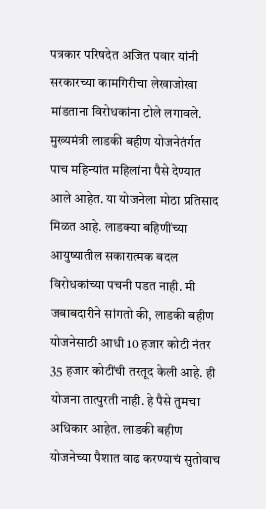पत्रकार परिषदेत अजित पवार यांनी सरकारच्या कामगिरीचा लेखाजोखा मांडताना विरोधकांना टोले लगावले. मुख्यमंत्री लाडकी बहीण योजनेतंर्गत पाच महिन्यांत महिलांना पैसे देण्यात आले आहेत. या योजनेला मोठा प्रतिसाद मिळत आहे. लाडक्या बहि‍णींच्या आयुष्यातील सकारात्मक बदल विरोधकांच्या पचनी पडत नाही. मी जबाबदारीने सांगतो की, लाडकी बहीण योजनेसाठी आधी 10 हजार कोटी नंतर 35 हजार कोटींची तरतूद केली आहे. ही योजना तात्पुरती नाही. हे पैसे तुमचा अधिकार आहेत. लाडकी बहीण योजनेच्या पैशात वाढ करण्याचं सुतोवाच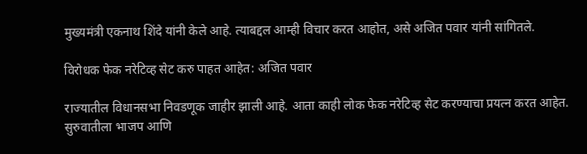मुख्यमंत्री एकनाथ शिंदे यांनी केले आहे. त्याबद्दल आम्ही विचार करत आहोत, असे अजित पवार यांनी सांगितले.

विरोधक फेक नरेटिव्ह सेट करु पाहत आहेत: अजित पवार

राज्यातील विधानसभा निवडणूक जाहीर झाली आहे. आता काही लोक फेक नरेटिव्ह सेट करण्याचा प्रयत्न करत आहेत. सुरुवातीला भाजप आणि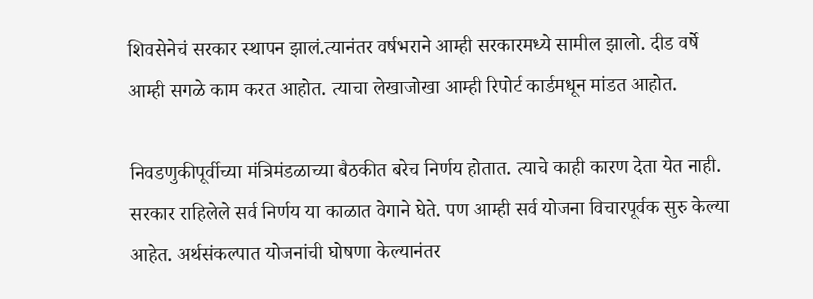शिवसेनेचं सरकार स्थापन झालं.त्यानंतर वर्षभराने आम्ही सरकारमध्ये सामील झालो. दीड वर्षे आम्ही सगळे काम करत आहोत. त्याचा लेखाजोखा आम्ही रिपोर्ट कार्डमधून मांडत आहोत.

निवडणुकीपूर्वीच्या मंत्रिमंडळाच्या बैठकीत बरेच निर्णय होतात. त्याचे काही कारण देता येत नाही. सरकार राहिलेले सर्व निर्णय या काळात वेगाने घेते. पण आम्ही सर्व योजना विचारपूर्वक सुरु केल्या आहेत. अर्थसंकल्पात योजनांची घोषणा केल्यानंतर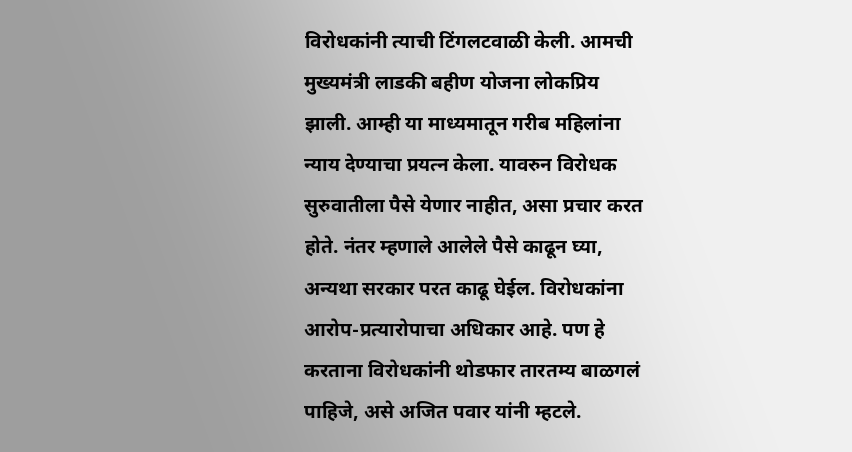विरोधकांनी त्याची टिंगलटवाळी केली. आमची मुख्यमंत्री लाडकी बहीण योजना लोकप्रिय झाली. आम्ही या माध्यमातून गरीब महिलांना न्याय देण्याचा प्रयत्न केला. यावरुन विरोधक सुरुवातीला पैसे येणार नाहीत, असा प्रचार करत होते. नंतर म्हणाले आलेले पैसे काढून घ्या, अन्यथा सरकार परत काढू घेईल. विरोधकांना आरोप-प्रत्यारोपाचा अधिकार आहे. पण हे करताना विरोधकांनी थोडफार तारतम्य बाळगलं पाहिजे, असे अजित पवार यांनी म्हटले.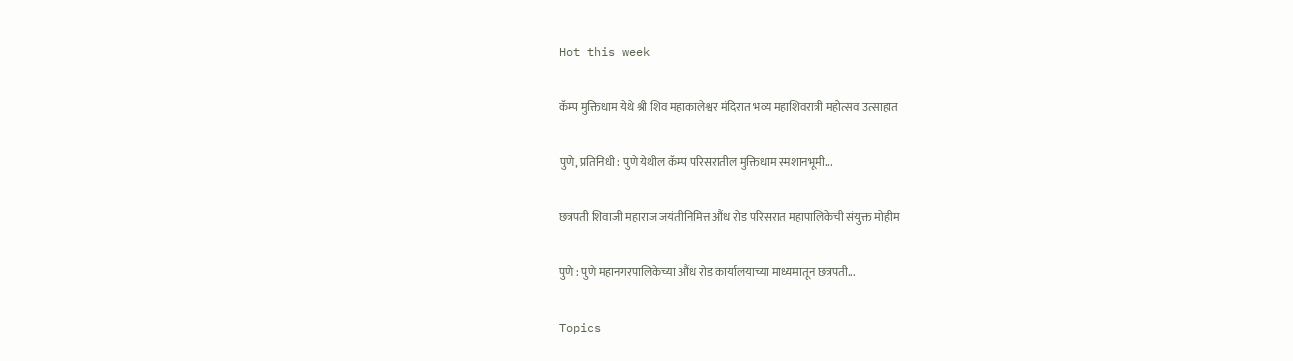Hot this week

कॅम्प मुक्तिधाम येथे श्री शिव महाकालेश्वर मंदिरात भव्य महाशिवरात्री महोत्सव उत्साहात

पुणे, प्रतिनिधी : पुणे येथील कॅम्प परिसरातील मुक्तिधाम स्मशानभूमी...

छत्रपती शिवाजी महाराज जयंतीनिमित्त औंध रोड परिसरात महापालिकेची संयुक्त मोहीम

पुणे : पुणे महानगरपालिकेच्या औंध रोड कार्यालयाच्या माध्यमातून छत्रपती...

Topics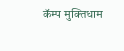कॅम्प मुक्तिधाम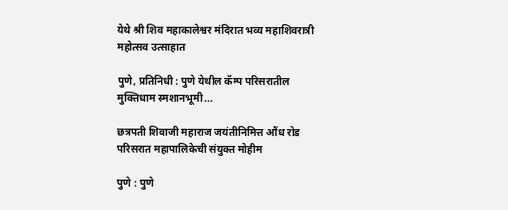येथे श्री शिव महाकालेश्वर मंदिरात भव्य महाशिवरात्री महोत्सव उत्साहात

पुणे, प्रतिनिधी : पुणे येथील कॅम्प परिसरातील मुक्तिधाम स्मशानभूमी...

छत्रपती शिवाजी महाराज जयंतीनिमित्त औंध रोड परिसरात महापालिकेची संयुक्त मोहीम

पुणे : पुणे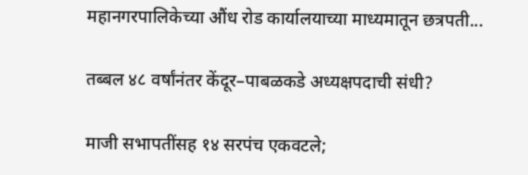महानगरपालिकेच्या औंध रोड कार्यालयाच्या माध्यमातून छत्रपती...

तब्बल ४८ वर्षांनंतर केंदूर–पाबळकडे अध्यक्षपदाची संधी?

माजी सभापतींसह १४ सरपंच एकवटले;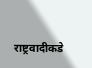राष्ट्रवादीकडे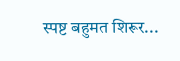स्पष्ट बहुमत शिरूर...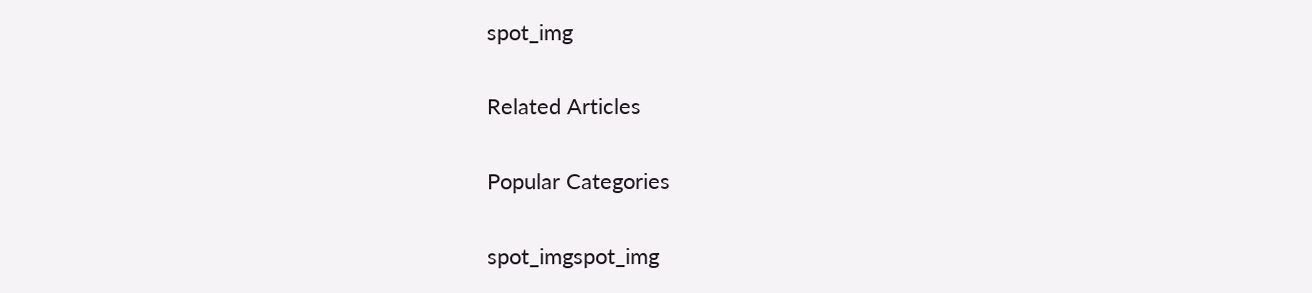spot_img

Related Articles

Popular Categories

spot_imgspot_img